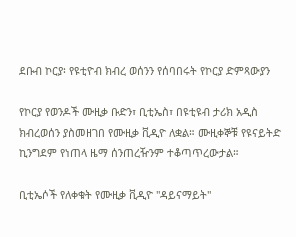ደቡብ ኮርያ፡ የዩቲዮብ ክብረ ወሰንን የሰባበሩት የኮርያ ድምጻውያን

የኮርያ የወንዶች ሙዚቃ ቡድን፣ ቢቲኤስ፣ በዩቲዩብ ታሪክ አዲስ ክብረወሰን ያስመዘገበ የሙዚቃ ቪዲዮ ለቋል። ሙዚቀኞቹ የዩናይትድ ኪንግደም የነጠላ ዜማ ሰንጠረዥንም ተቆጣጥረውታል።

ቢቲኤሶች የለቀቁት የሙዚቃ ቪዲዮ "ዳይናማይት"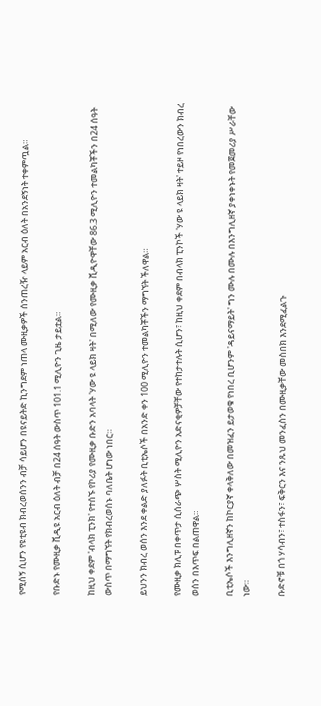የሚሰኝ ሲሆን የዩቲዩብ ክብረወሰንን ብቻ ሳይሆን በዩናይትድ ኪንግደም ነጠላ ሙዚቃዎች ሰንጠረዥ ላይም አርብ ዕለት በአንደኝነት ተቀምጧል።

የቡድኑ የሙዚቃ ቪዲዩ አርብ ዕለት ብቻ በ24 ሰዓት ውስጥ 101.1 ሚሊዮን ጊዜ ታይቷል።

ከዚህ ቀደም 'ብላክ ፒንክ' የተሰኙ የኮሪያ የሙዚቃ ቡድን አባላት 'ሃው ዩ ላይክ ዛት' በሚለው የሙዚቃ ቪዲዮዋቸው 86.3 ሚሊዮን ተመልካቾችን በ24 ሰዓት ውስጥ በማግኘት የክብረወሰኑ ባለቤት ሆነው ነበር።

ይህንን ክብረ ወሰን እንደ ቀልድ ያለፉት ቢቲኤሶች በአንድ ቀን 100 ሚሊዮን ተመልካቾችን ማግኘት ችለዋል።

የሙዚቃ ክሊፑ በቀጥታ ሲሰራጭ ሦስት ሚሊዮን አድናቂዎቻቸው የተከታተሉት ሲሆን፣ ከዚህ ቀደም በብላክ ፒንኮች 'ሃው ዩ ላይክ ዛት' ተይዞ የነበረውን ክብረ ወሰን በእጥፍ በልጠዋል።

ቢቲኤሶች እንግሊዘኛን ከኮርያኛ ቀላቅለው በመዝፈን ይታወቁ የነበረ ቢሆንም 'ዳይናማይት' ግን ሙሉ በሙሉ በእንግሊዘኛ ያቀነቀኑት የመጀመሪያ ሥራቸው ነው።

ቡድኖቹ በጎ ሃሳብን፣ ተስፋን፣ ፍቅርን እና ንጹህ መንፈስን በሙዚቃቸው መስበክ እንደሚፈልጉ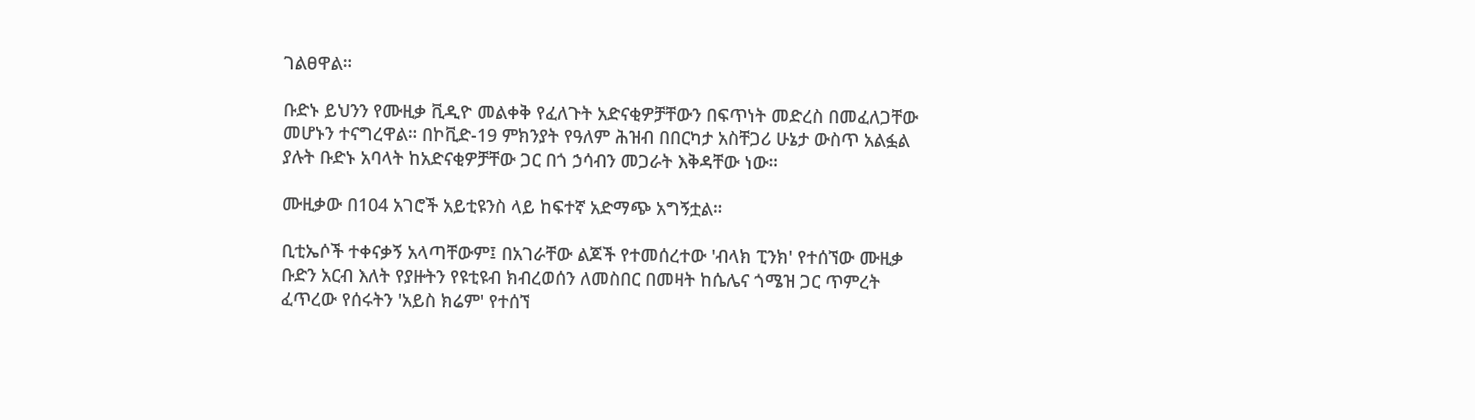ገልፀዋል።

ቡድኑ ይህንን የሙዚቃ ቪዲዮ መልቀቅ የፈለጉት አድናቂዎቻቸውን በፍጥነት መድረስ በመፈለጋቸው መሆኑን ተናግረዋል። በኮቪድ-19 ምክንያት የዓለም ሕዝብ በበርካታ አስቸጋሪ ሁኔታ ውስጥ አልፏል ያሉት ቡድኑ አባላት ከአድናቂዎቻቸው ጋር በጎ ኃሳብን መጋራት እቅዳቸው ነው።

ሙዚቃው በ104 አገሮች አይቲዩንስ ላይ ከፍተኛ አድማጭ አግኝቷል።

ቢቲኤሶች ተቀናቃኝ አላጣቸውም፤ በአገራቸው ልጆች የተመሰረተው 'ብላክ ፒንክ' የተሰኘው ሙዚቃ ቡድን አርብ እለት የያዙትን የዩቲዩብ ክብረወሰን ለመስበር በመዛት ከሴሌና ጎሜዝ ጋር ጥምረት ፈጥረው የሰሩትን 'አይስ ክሬም' የተሰኘ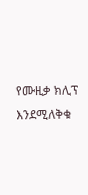የሙዚቃ ክሊፕ እንደሚለቅቁ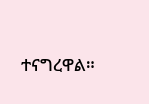ተናግረዋል።